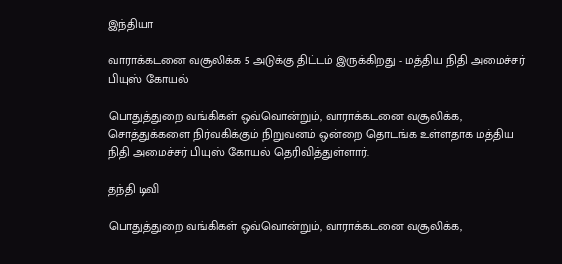இந்தியா

வாராக்கடனை வசூலிக்க 5 அடுக்கு திட்டம் இருக்கிறது - மத்திய நிதி அமைச்சர் பியுஸ் கோயல்

பொதுத்துறை வங்கிகள் ஒவ்வொன்றும், வாராக்கடனை வசூலிக்க, சொத்துக்களை நிர்வகிக்கும் நிறுவனம் ஒன்றை தொடங்க உள்ளதாக மத்திய நிதி அமைச்சர் பியுஸ் கோயல் தெரிவித்துள்ளார்.

தந்தி டிவி

பொதுத்துறை வங்கிகள் ஒவ்வொன்றும், வாராக்கடனை வசூலிக்க,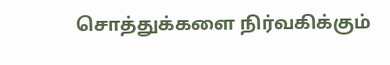சொத்துக்களை நிர்வகிக்கும்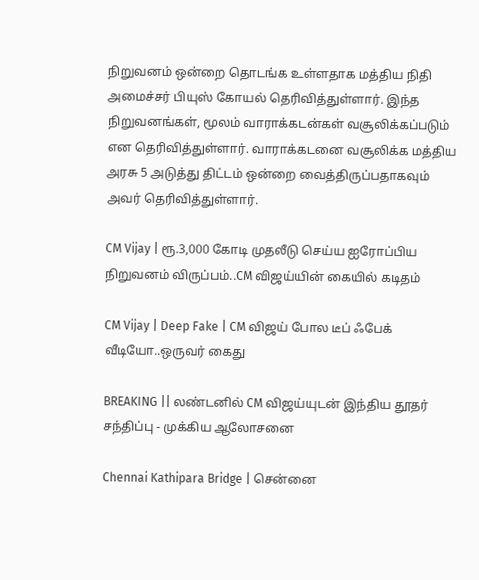நிறுவனம் ஒன்றை தொடங்க உள்ளதாக மத்திய நிதி அமைச்சர் பியுஸ் கோயல் தெரிவித்துள்ளார். இந்த நிறுவனங்கள், மூலம் வாராக்கடன்கள் வசூலிக்கப்படும் என தெரிவித்துள்ளார். வாராக்கடனை வசூலிக்க மத்திய அரசு 5 அடுத்து திட்டம் ஒன்றை வைத்திருப்பதாகவும் அவர் தெரிவித்துள்ளார்.

CM Vijay | ரூ.3,000 கோடி முதலீடு செய்ய ஐரோப்பிய நிறுவனம் விருப்பம்..CM விஜய்யின் கையில் கடிதம்

CM Vijay | Deep Fake | CM விஜய் போல டீப் ஃபேக் வீடியோ..ஒருவர் கைது

BREAKING || லண்டனில் CM விஜய்யுடன் இந்திய தூதர் சந்திப்பு - முக்கிய ஆலோசனை

Chennai Kathipara Bridge | சென்னை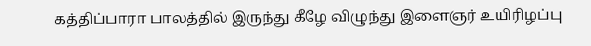கத்திப்பாரா பாலத்தில் இருந்து கீழே விழுந்து இளைஞர் உயிரிழப்பு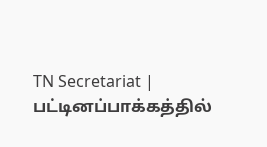TN Secretariat | பட்டினப்பாக்கத்தில்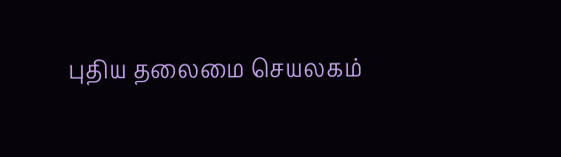புதிய தலைமை செயலகம்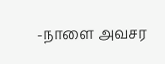-நாளை அவசர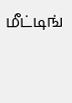மீட்டிங்